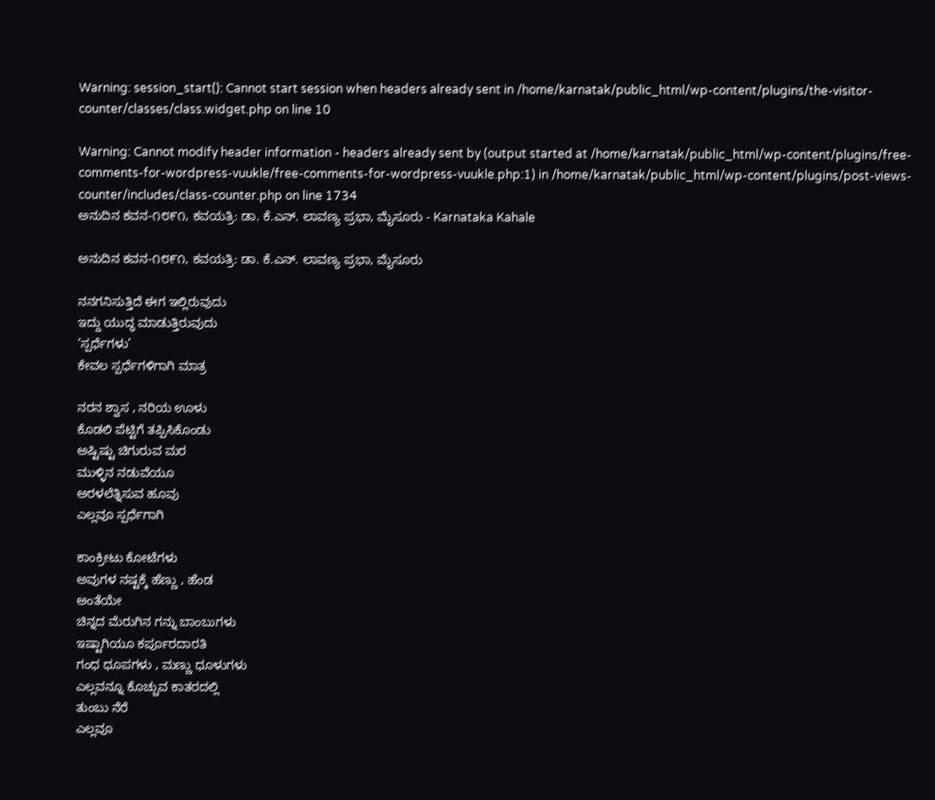Warning: session_start(): Cannot start session when headers already sent in /home/karnatak/public_html/wp-content/plugins/the-visitor-counter/classes/class.widget.php on line 10

Warning: Cannot modify header information - headers already sent by (output started at /home/karnatak/public_html/wp-content/plugins/free-comments-for-wordpress-vuukle/free-comments-for-wordpress-vuukle.php:1) in /home/karnatak/public_html/wp-content/plugins/post-views-counter/includes/class-counter.php on line 1734
ಅನುದಿನ ಕವನ-೧೮೯೧, ಕವಯತ್ರಿ: ಡಾ. ಕೆ.ಎನ್. ಲಾವಣ್ಯ ಪ್ರಭಾ, ಮೈಸೂರು - Karnataka Kahale

ಅನುದಿನ ಕವನ-೧೮೯೧, ಕವಯತ್ರಿ: ಡಾ. ಕೆ.ಎನ್. ಲಾವಣ್ಯ ಪ್ರಭಾ, ಮೈಸೂರು

ನನಗನಿಸುತ್ತಿದೆ ಈಗ ಇಲ್ಲಿರುವುದು
ಇದ್ದು ಯುದ್ಧ ಮಾಡುತ್ತಿರುವುದು
‘ಸ್ಪರ್ಧೆಗಳು’
ಕೇವಲ ಸ್ಪರ್ಧೆಗಳಿಗಾಗಿ‌ ಮಾತ್ರ

ನರನ ಶ್ವಾಸ , ನರಿಯ ಊಳು
ಕೊಡಲಿ ಪೆಟ್ಟಿಗೆ ತಪ್ಪಿಸಿಕೊಂಡು
ಅಷ್ಟಿಷ್ಟು ಚಿಗುರುವ ಮರ
ಮುಳ್ಳಿನ ನಡುವೆಯೂ
ಅರಳಲೆತ್ನಿಸುವ ಹೂವು
ಎಲ್ಲವೂ ಸ್ಪರ್ಧೆಗಾಗಿ

ಕಾಂಕ್ರೀಟು ಕೋಟೆಗಳು
ಅವುಗಳ ನಷ್ಟಕ್ಕೆ ಹೆಣ್ಣು , ಹೆಂಡ
ಅಂತೆಯೇ
ಚಿನ್ನದ ಮೆರುಗಿನ ಗನ್ನು ಬಾಂಬುಗಳು
ಇಷ್ಟಾಗಿಯೂ ಕರ್ಪೂರದಾರತಿ
ಗಂಧ ಧೂಪಗಳು , ಮಣ್ಣು ಧೂಳುಗಳು
ಎಲ್ಲವನ್ನೂ ಕೊಚ್ಚುವ ಕಾತರದಲ್ಲಿ
ತುಂಬು ನೆರೆ
ಎಲ್ಲವೂ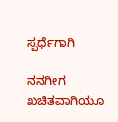ಸ್ಪರ್ಧೆಗಾಗಿ

ನನಗೀಗ ಖಚಿತವಾಗಿಯೂ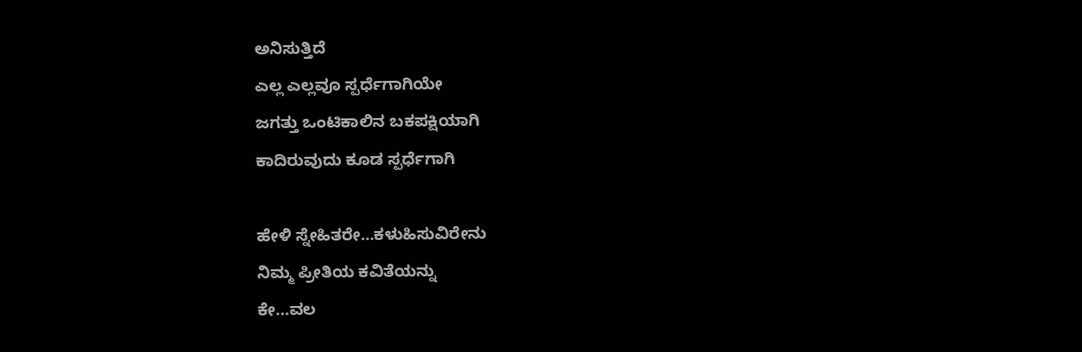ಅನಿಸುತ್ತಿದೆ
ಎಲ್ಲ ಎಲ್ಲವೂ ಸ್ಪರ್ಧೆಗಾಗಿಯೇ
ಜಗತ್ತು ಒಂಟಿಕಾಲಿನ ಬಕಪಕ್ಷಿಯಾಗಿ
ಕಾದಿರುವುದು ಕೂಡ ಸ್ಪರ್ಧೆಗಾಗಿ

ಹೇಳಿ ಸ್ನೇಹಿತರೇ…ಕಳುಹಿಸುವಿರೇನು
ನಿಮ್ಮ ಪ್ರೀತಿಯ ಕವಿತೆಯನ್ನು
ಕೇ…ವಲ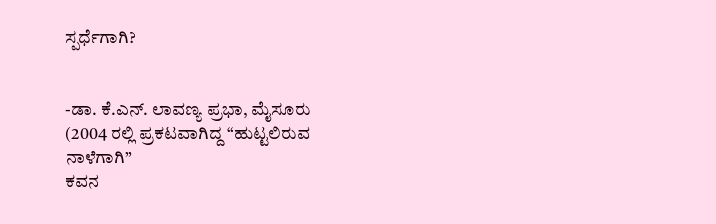ಸ್ಪರ್ಧೆಗಾಗಿ?


-ಡಾ. ಕೆ.ಎನ್. ಲಾವಣ್ಯ ಪ್ರಭಾ, ಮೈಸೂರು
(2004 ರಲ್ಲಿ ಪ್ರಕಟವಾಗಿದ್ದ “ಹುಟ್ಟಲಿರುವ ನಾಳೆಗಾಗಿ”
ಕವನ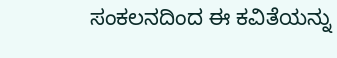ಸಂಕಲನದಿಂದ ಈ ಕವಿತೆಯನ್ನು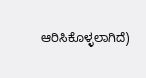ಆರಿಸಿಕೊಳ್ಳಲಾಗಿದೆ)